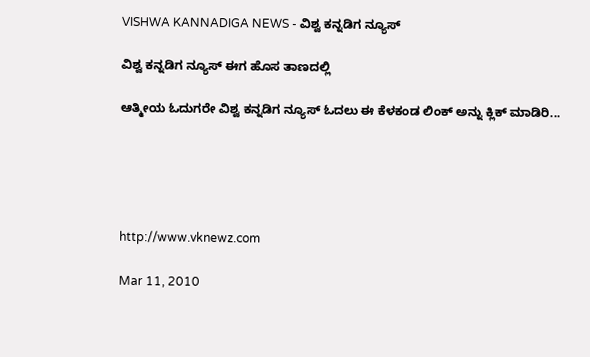VISHWA KANNADIGA NEWS - ವಿಶ್ವ ಕನ್ನಡಿಗ ನ್ಯೂಸ್

ವಿಶ್ವ ಕನ್ನಡಿಗ ನ್ಯೂಸ್ ಈಗ ಹೊಸ ತಾಣದಲ್ಲಿ

ಆತ್ಮೀಯ ಓದುಗರೇ ವಿಶ್ವ ಕನ್ನಡಿಗ ನ್ಯೂಸ್ ಓದಲು ಈ ಕೆಳಕಂಡ ಲಿಂಕ್ ಅನ್ನು ಕ್ಲಿಕ್ ಮಾಡಿರಿ...





http://www.vknewz.com

Mar 11, 2010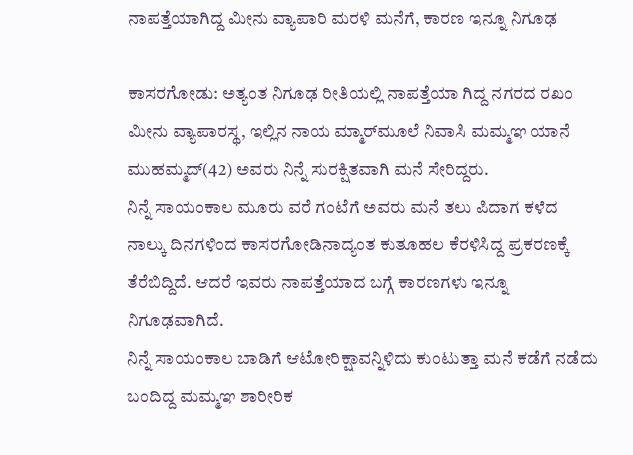ನಾಪತ್ತೆಯಾಗಿದ್ದ ಮೀನು ವ್ಯಾಪಾರಿ ಮರಳಿ ಮನೆಗೆ, ಕಾರಣ ಇನ್ನೂ ನಿಗೂಢ

ಕಾಸರಗೋಡು: ಅತ್ಯಂತ ನಿಗೂಢ ರೀತಿಯಲ್ಲಿ ನಾಪತ್ತೆಯಾ ಗಿದ್ದ ನಗರದ ರಖಂ ಮೀನು ವ್ಯಾಪಾರಸ್ಥ, ಇಲ್ಲಿನ ನಾಯ ಮ್ಮಾರ್‌ಮೂಲೆ ನಿವಾಸಿ ಮಮ್ಮಞ ಯಾನೆ ಮುಹಮ್ಮದ್‌(42) ಅವರು ನಿನ್ನೆ ಸುರಕ್ಷಿತವಾಗಿ ಮನೆ ಸೇರಿದ್ದರು.
ನಿನ್ನೆ ಸಾಯಂಕಾಲ ಮೂರು ವರೆ ಗಂಟೆಗೆ ಅವರು ಮನೆ ತಲು ಪಿದಾಗ ಕಳೆದ ನಾಲ್ಕು ದಿನಗಳಿಂದ ಕಾಸರಗೋಡಿನಾದ್ಯಂತ ಕುತೂಹಲ ಕೆರಳಿಸಿದ್ದ ಪ್ರಕರಣಕ್ಕೆ ತೆರೆಬಿದ್ದಿದೆ. ಆದರೆ ಇವರು ನಾಪತ್ತೆಯಾದ ಬಗ್ಗೆ ಕಾರಣಗಳು ಇನ್ನೂ ನಿಗೂಢವಾಗಿದೆ.
ನಿನ್ನೆ ಸಾಯಂಕಾಲ ಬಾಡಿಗೆ ಆಟೋರಿಕ್ಷಾವನ್ನಿಳಿದು ಕುಂಟುತ್ತಾ ಮನೆ ಕಡೆಗೆ ನಡೆದು ಬಂದಿದ್ದ ಮಮ್ಮಞ ಶಾರೀರಿಕ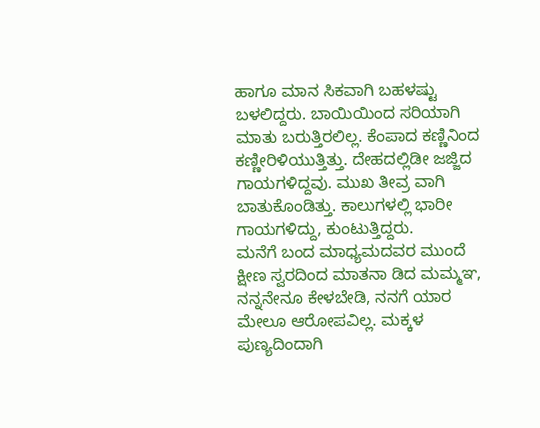ಹಾಗೂ ಮಾನ ಸಿಕವಾಗಿ ಬಹಳಷ್ಟು ಬಳಲಿದ್ದರು. ಬಾಯಿಯಿಂದ ಸರಿಯಾಗಿ ಮಾತು ಬರುತ್ತಿರಲಿಲ್ಲ. ಕೆಂಪಾದ ಕಣ್ಣಿನಿಂದ ಕಣ್ಣೀರಿಳಿಯುತ್ತಿತ್ತು. ದೇಹದಲ್ಲಿಡೀ ಜಜ್ಜಿದ ಗಾಯಗಳಿದ್ದವು. ಮುಖ ತೀವ್ರ ವಾಗಿ ಬಾತುಕೊಂಡಿತ್ತು. ಕಾಲುಗಳಲ್ಲಿ ಭಾರೀ ಗಾಯಗಳಿದ್ದು, ಕುಂಟುತ್ತಿದ್ದರು.
ಮನೆಗೆ ಬಂದ ಮಾಧ್ಯಮದವರ ಮುಂದೆ ಕ್ಷೀಣ ಸ್ವರದಿಂದ ಮಾತನಾ ಡಿದ ಮಮ್ಮಞ, ನನ್ನನೇನೂ ಕೇಳಬೇಡಿ, ನನಗೆ ಯಾರ ಮೇಲೂ ಆರೋಪವಿಲ್ಲ. ಮಕ್ಕಳ ಪುಣ್ಯದಿಂದಾಗಿ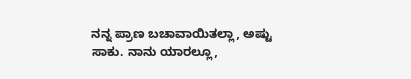ನನ್ನ ಪ್ರಾಣ ಬಚಾವಾಯಿತಲ್ಲಾ, ಅಷ್ಟು ಸಾಕು. ನಾನು ಯಾರಲ್ಲೂ,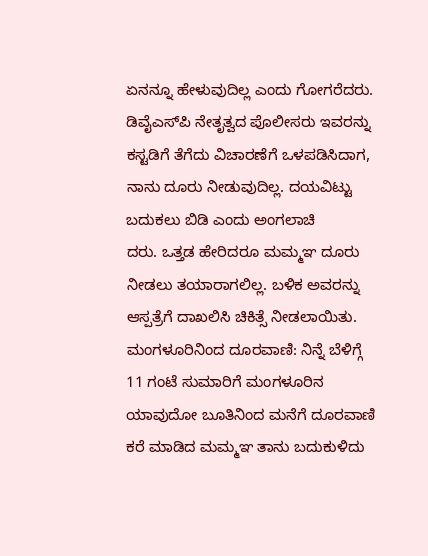ಏನನ್ನೂ ಹೇಳುವುದಿಲ್ಲ ಎಂದು ಗೋಗರೆದರು.
ಡಿವೈಎಸ್‌ಪಿ ನೇತೃತ್ವದ ಪೊಲೀಸರು ಇವರನ್ನು ಕಸ್ಟಡಿಗೆ ತೆಗೆದು ವಿಚಾರಣೆಗೆ ಒಳಪಡಿಸಿದಾಗ, ನಾನು ದೂರು ನೀಡುವುದಿಲ್ಲ. ದಯವಿಟ್ಟು ಬದುಕಲು ಬಿಡಿ ಎಂದು ಅಂಗಲಾಚಿ
ದರು. ಒತ್ತಡ ಹೇರಿದರೂ ಮಮ್ಮಞ ದೂರು ನೀಡಲು ತಯಾರಾಗಲಿಲ್ಲ. ಬಳಿಕ ಅವರನ್ನು ಆಸ್ಪತ್ರೆಗೆ ದಾಖಲಿಸಿ ಚಿಕಿತ್ಸೆ ನೀಡಲಾಯಿತು.
ಮಂಗಳೂರಿನಿಂದ ದೂರವಾಣಿ: ನಿನ್ನೆ ಬೆಳಿಗ್ಗೆ 11 ಗಂಟೆ ಸುಮಾರಿಗೆ ಮಂಗಳೂರಿನ ಯಾವುದೋ ಬೂತಿನಿಂದ ಮನೆಗೆ ದೂರವಾಣಿ ಕರೆ ಮಾಡಿದ ಮಮ್ಮಞ ತಾನು ಬದುಕುಳಿದು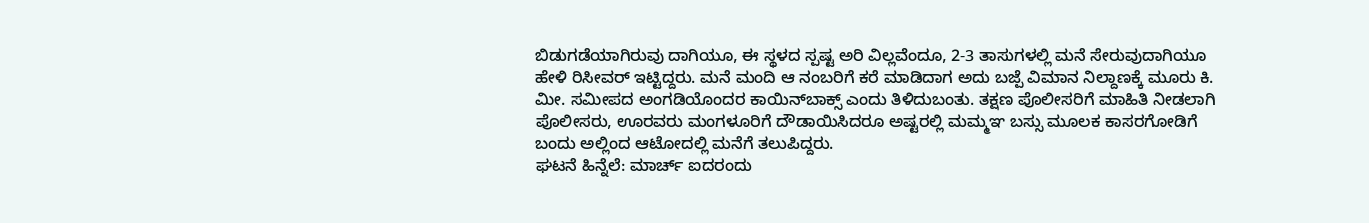ಬಿಡುಗಡೆಯಾಗಿರುವು ದಾಗಿಯೂ, ಈ ಸ್ಥಳದ ಸ್ಪಷ್ಟ ಅರಿ ವಿಲ್ಲವೆಂದೂ, 2-3 ತಾಸುಗಳಲ್ಲಿ ಮನೆ ಸೇರುವುದಾಗಿಯೂ ಹೇಳಿ ರಿಸೀವರ್‌ ಇಟ್ಟಿದ್ದರು. ಮನೆ ಮಂದಿ ಆ ನಂಬರಿಗೆ ಕರೆ ಮಾಡಿದಾಗ ಅದು ಬಜ್ಪೆ ವಿಮಾನ ನಿಲ್ದಾಣಕ್ಕೆ ಮೂರು ಕಿ. ಮೀ. ಸಮೀಪದ ಅಂಗಡಿಯೊಂದರ ಕಾಯಿನ್‌ಬಾಕ್ಸ್‌ ಎಂದು ತಿಳಿದುಬಂತು. ತಕ್ಷಣ ಪೊಲೀಸರಿಗೆ ಮಾಹಿತಿ ನೀಡಲಾಗಿ ಪೊಲೀಸರು, ಊರವರು ಮಂಗಳೂರಿಗೆ ದೌಡಾಯಿಸಿದರೂ ಅಷ್ಟರಲ್ಲಿ ಮಮ್ಮಞ ಬಸ್ಸು ಮೂಲಕ ಕಾಸರಗೋಡಿಗೆ ಬಂದು ಅಲ್ಲಿಂದ ಆಟೋದಲ್ಲಿ ಮನೆಗೆ ತಲುಪಿದ್ದರು.
ಘಟನೆ ಹಿನ್ನೆಲೆ: ಮಾರ್ಚ್‌ ಐದರಂದು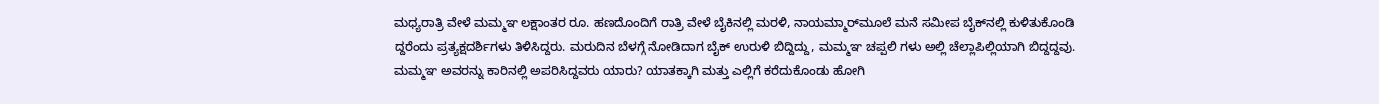ಮಧ್ಯರಾತ್ರಿ ವೇಳೆ ಮಮ್ಮಞ ಲಕ್ಷಾಂತರ ರೂ. ಹಣದೊಂದಿಗೆ ರಾತ್ರಿ ವೇಳೆ ಬೈಕಿನಲ್ಲಿ ಮರಳಿ, ನಾಯಮ್ಮಾರ್‌ಮೂಲೆ ಮನೆ ಸಮೀಪ ಬೈಕ್‌ನಲ್ಲಿ ಕುಳಿತುಕೊಂಡಿ ದ್ದರೆಂದು ಪ್ರತ್ಯಕ್ಷದರ್ಶಿಗಳು ತಿಳಿಸಿದ್ದರು. ಮರುದಿನ ಬೆಳಗ್ಗೆ ನೋಡಿದಾಗ ಬೈಕ್‌ ಉರುಳಿ ಬಿದ್ದಿದ್ದು, ಮಮ್ಮಞ ಚಪ್ಪಲಿ ಗಳು ಅಲ್ಲಿ ಚೆಲ್ಲಾಪಿಲ್ಲಿಯಾಗಿ ಬಿದ್ದದ್ದವು. ಮಮ್ಮಞ ಅವರನ್ನು ಕಾರಿನಲ್ಲಿ ಅಪರಿಸಿದ್ದವರು ಯಾರು? ಯಾತಕ್ಕಾಗಿ ಮತ್ತು ಎಲ್ಲಿಗೆ ಕರೆದುಕೊಂಡು ಹೋಗಿ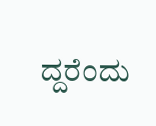ದ್ದರೆಂದು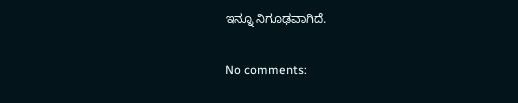ಇನ್ನೂ ನಿಗೂಢವಾಗಿದೆ.

No comments: